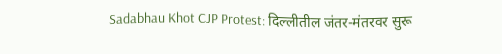Sadabhau Khot CJP Protest: दिल्लीतील जंतर-मंतरवर सुरू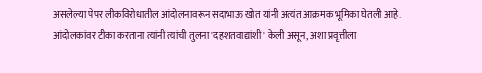असलेल्या पेपर लीकविरोधातील आंदोलनावरून सदाभाऊ खोत यांनी अत्यंत आक्रमक भूमिका घेतली आहे. आंदोलकांवर टीका करताना त्यांनी त्यांची तुलना 'दहशतवाद्यांशी' केली असून, अशा प्रवृत्तीला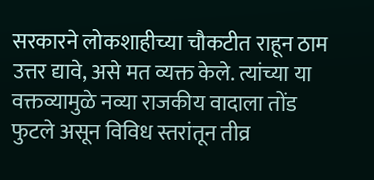सरकारने लोकशाहीच्या चौकटीत राहून ठाम उत्तर द्यावे, असे मत व्यक्त केले. त्यांच्या या वक्तव्यामुळे नव्या राजकीय वादाला तोंड फुटले असून विविध स्तरांतून तीव्र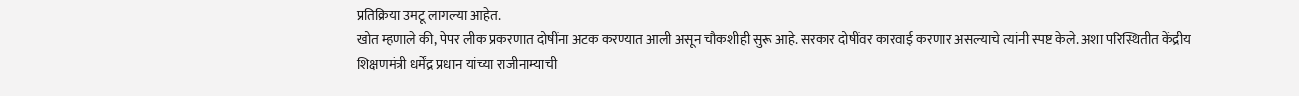प्रतिक्रिया उमटू लागल्या आहेत.
खोत म्हणाले की, पेपर लीक प्रकरणात दोषींना अटक करण्यात आली असून चौकशीही सुरू आहे. सरकार दोषींवर कारवाई करणार असल्याचे त्यांनी स्पष्ट केले. अशा परिस्थितीत केंद्रीय शिक्षणमंत्री धर्मेंद्र प्रधान यांच्या राजीनाम्याची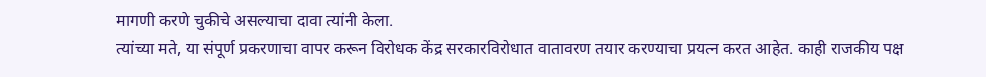मागणी करणे चुकीचे असल्याचा दावा त्यांनी केला.
त्यांच्या मते, या संपूर्ण प्रकरणाचा वापर करून विरोधक केंद्र सरकारविरोधात वातावरण तयार करण्याचा प्रयत्न करत आहेत. काही राजकीय पक्ष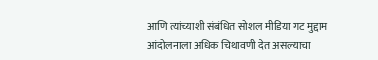आणि त्यांच्याशी संबंधित सोशल मीडिया गट मुद्दाम आंदोलनाला अधिक चिथावणी देत असल्याचा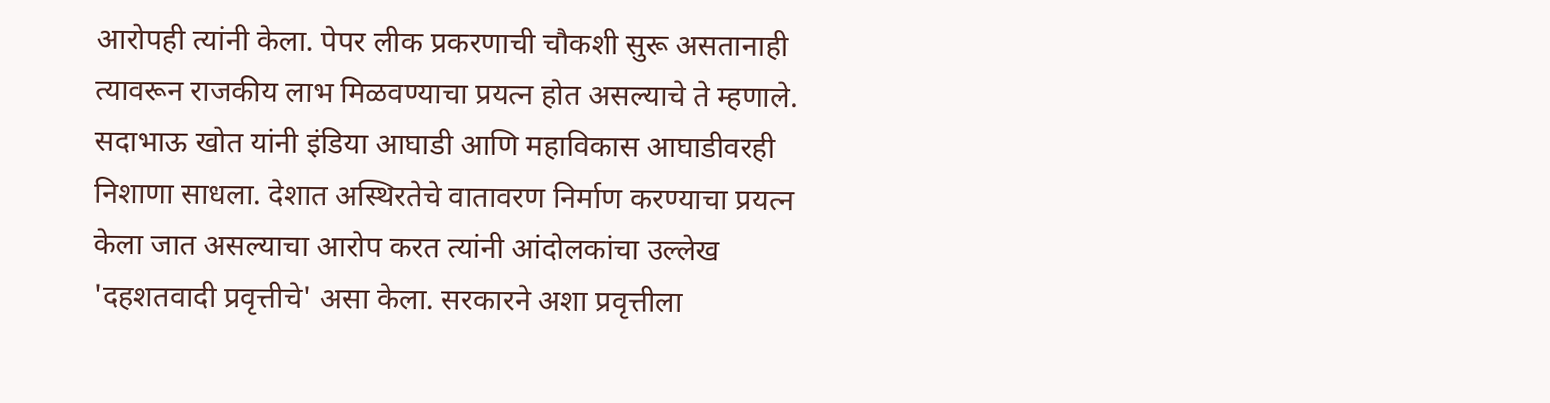आरोपही त्यांनी केला. पेपर लीक प्रकरणाची चौकशी सुरू असतानाही त्यावरून राजकीय लाभ मिळवण्याचा प्रयत्न होत असल्याचे ते म्हणाले.
सदाभाऊ खोत यांनी इंडिया आघाडी आणि महाविकास आघाडीवरही निशाणा साधला. देशात अस्थिरतेचे वातावरण निर्माण करण्याचा प्रयत्न केला जात असल्याचा आरोप करत त्यांनी आंदोलकांचा उल्लेख 'दहशतवादी प्रवृत्तीचे' असा केला. सरकारने अशा प्रवृत्तीला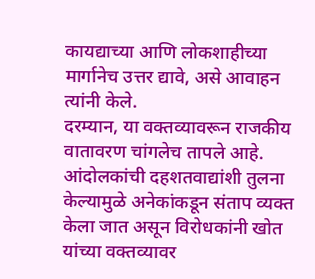कायद्याच्या आणि लोकशाहीच्या मार्गानेच उत्तर द्यावे, असे आवाहन त्यांनी केले.
दरम्यान, या वक्तव्यावरून राजकीय वातावरण चांगलेच तापले आहे. आंदोलकांची दहशतवाद्यांशी तुलना केल्यामुळे अनेकांकडून संताप व्यक्त केला जात असून विरोधकांनी खोत यांच्या वक्तव्यावर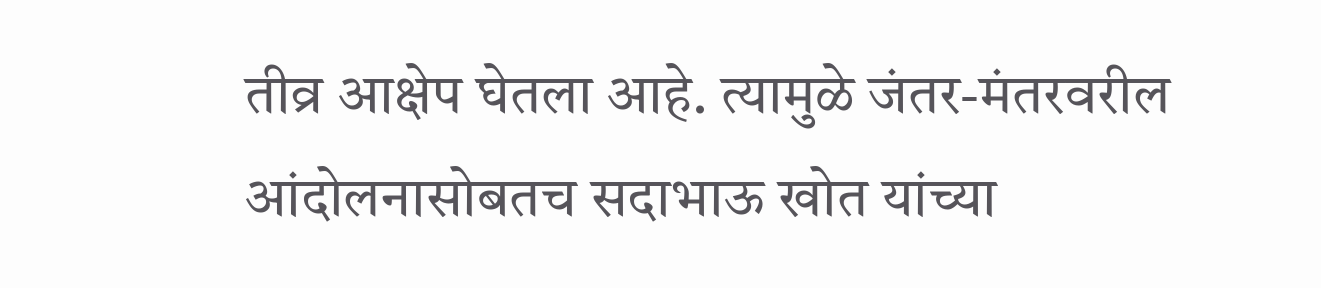तीव्र आक्षेप घेतला आहे. त्यामुळे जंतर-मंतरवरील आंदोलनासोबतच सदाभाऊ खोत यांच्या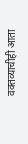वक्तव्याचीही आता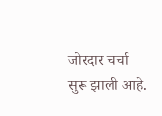जोरदार चर्चा सुरू झाली आहे.